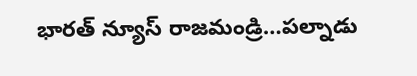భారత్ న్యూస్ రాజమండ్రి…పల్నాడు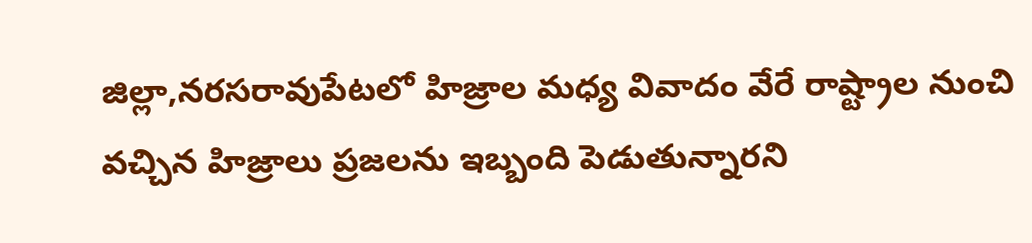జిల్లా,నరసరావుపేటలో హిజ్రాల మధ్య వివాదం వేరే రాష్ట్రాల నుంచి వచ్చిన హిజ్రాలు ప్రజలను ఇబ్బంది పెడుతున్నారని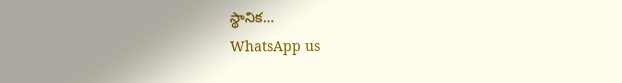స్థానిక…
WhatsApp us